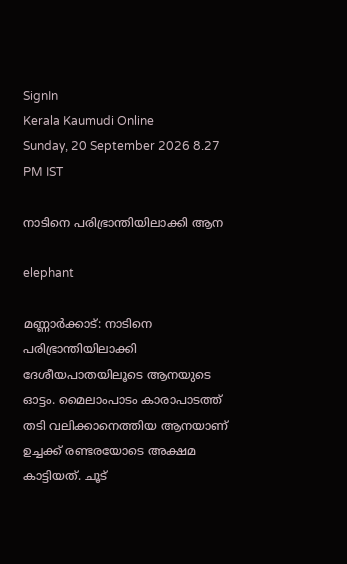SignIn
Kerala Kaumudi Online
Sunday, 20 September 2026 8.27 PM IST

നാടിനെ പരിഭ്രാന്തിയിലാക്കി ആന

elephant

മണ്ണാർക്കാട്: നാടിനെ പരിഭ്രാന്തിയിലാക്കി ദേശീയപാതയിലൂടെ ആനയുടെ ഓട്ടം. മൈലാംപാടം കാരാപാടത്ത് തടി വലിക്കാനെത്തിയ ആനയാണ് ഉച്ചക്ക് രണ്ടരയോടെ അക്ഷമ കാട്ടിയത്. ചൂട്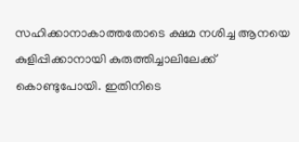സഹിക്കാനാകാത്തതോടെ ക്ഷമ നശിച്ച ആനയെ കുളിപ്പിക്കാനായി കുരുത്തിച്ചാലിലേക്ക് കൊണ്ടുപോയി. ഇതിനിടെ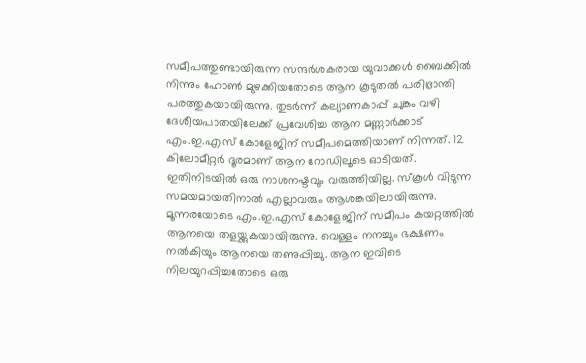സമീപത്തുണ്ടായിരുന്ന സന്ദർശകരായ യുവാക്കൾ ബൈക്കിൽ നിന്നും ഹോൺ മുഴക്കിയതോടെ ആന കൂടുതൽ പരിഭ്രാന്തി പരത്തുകയായിരുന്നു. തുടർന്ന് കല്യാണകാപ്പ് ചുങ്കം വഴി ദേശീയപാതയിലേക്ക് പ്രവേശിച്ച ആന മണ്ണാർക്കാട് എം.ഇ.എസ് കോളേജിന് സമീപമെത്തിയാണ് നിന്നത്. 12 കിലോമീറ്റർ ദൂരമാണ് ആന റോഡിലൂടെ ഓടിയത്. ഇതിനിടയിൽ ഒരു നാശനഷ്ടവും വരുത്തിയില്ല. സ്‌കൂൾ വിടുന്ന സമയമായതിനാൽ എല്ലാവരും ആശങ്കയിലായിരുന്നു. മൂന്നരയോടെ എം.ഇ.എസ് കോളേജിന് സമീപം കയറ്റത്തിൽ ആനയെ തളയ്ക്കുകയായിരുന്നു. വെള്ളം നനച്ചും ഭക്ഷണം നൽകിയും ആനയെ തണുപ്പിച്ചു. ആന ഇവിടെ നിലയുറപ്പിച്ചതോടെ ഒരു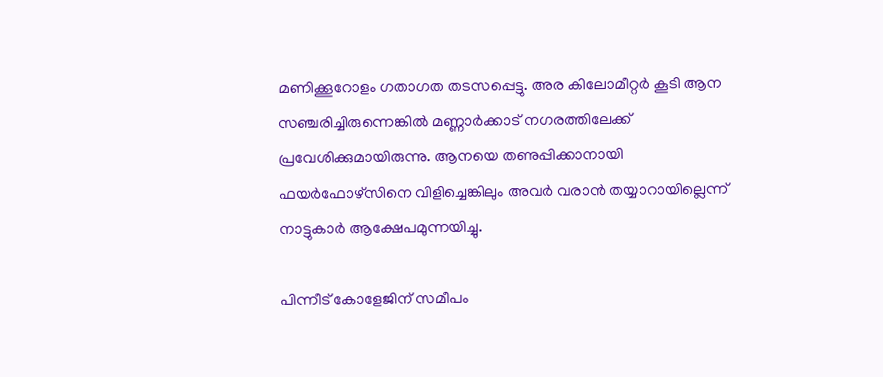മണിക്കൂറോളം ഗതാഗത തടസപ്പെട്ടു. അര കിലോമീറ്റർ കൂടി ആന സഞ്ചരിച്ചിരുന്നെങ്കിൽ മണ്ണാർക്കാട് നഗരത്തിലേക്ക് പ്രവേശിക്കുമായിരുന്നു. ആനയെ തണുപ്പിക്കാനായി ഫയർഫോഴ്സിനെ വിളിച്ചെങ്കിലും അവർ വരാൻ തയ്യാറായില്ലെന്ന് നാട്ടുകാർ ആക്ഷേപമുന്നയിച്ചു.

പിന്നീട് കോളേജിന് സമീപം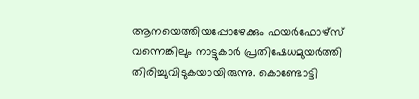ആനയെത്തിയപ്പോഴേക്കും ഫയർഫോഴ്സ് വന്നെങ്കിലും നാട്ടുകാർ പ്രതിഷേധമുയർത്തി തിരിച്ചുവിടുകയായിരുന്നു. കൊണ്ടോട്ടി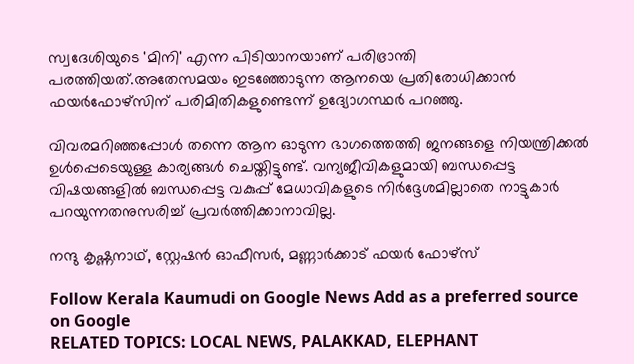സ്വദേശിയുടെ 'മിനി' എന്ന പിടിയാനയാണ് പരിഭ്രാന്തി പരത്തിയത്.അതേസമയം ഇടഞ്ഞോടുന്ന ആനയെ പ്രതിരോധിക്കാൻ ഫയർഫോഴ്സിന് പരിമിതികളുണ്ടെന്ന് ഉദ്യോഗസ്ഥർ പറഞ്ഞു.

വിവരമറിഞ്ഞപ്പോൾ തന്നെ ആന ഓടുന്ന ഭാഗത്തെത്തി ജനങ്ങളെ നിയന്ത്രിക്കൽ ഉൾപ്പെടെയുള്ള കാര്യങ്ങൾ ചെയ്തിട്ടുണ്ട്. വന്യജീവികളുമായി ബന്ധപ്പെട്ട വിഷയങ്ങളിൽ ബന്ധപ്പെട്ട വകുപ്പ് മേധാവികളുടെ നിർദ്ദേശമില്ലാതെ നാട്ടുകാർ പറയുന്നതനുസരിച്ച് പ്രവർത്തിക്കാനാവില്ല.

നന്ദു കൃഷ്ണനാഥ്, സ്റ്റേഷൻ ഓഫീസർ, മണ്ണാർക്കാട് ഫയർ ഫോഴ്സ്

Follow Kerala Kaumudi on Google News Add as a preferred source on Google
RELATED TOPICS: LOCAL NEWS, PALAKKAD, ELEPHANT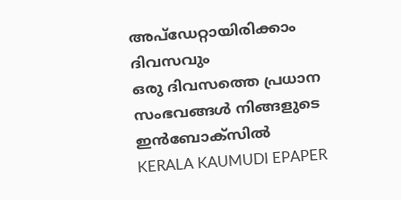അപ്ഡേറ്റായിരിക്കാം ദിവസവും
ഒരു ദിവസത്തെ പ്രധാന സംഭവങ്ങൾ നിങ്ങളുടെ ഇൻബോക്സിൽ
KERALA KAUMUDI EPAPER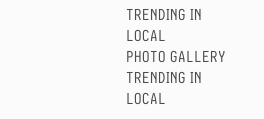TRENDING IN LOCAL
PHOTO GALLERY
TRENDING IN LOCAL